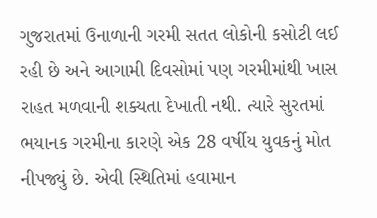ગુજરાતમાં ઉનાળાની ગરમી સતત લોકોની કસોટી લઈ રહી છે અને આગામી દિવસોમાં પણ ગરમીમાંથી ખાસ રાહત મળવાની શક્યતા દેખાતી નથી. ત્યારે સુરતમાં ભયાનક ગરમીના કારણે એક 28 વર્ષીય યુવકનું મોત નીપજ્યું છે. એવી સ્થિતિમાં હવામાન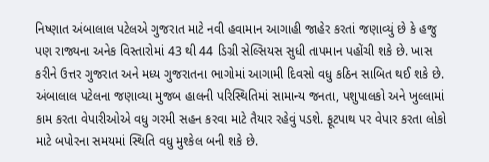નિષ્ણાત અંબાલાલ પટેલએ ગુજરાત માટે નવી હવામાન આગાહી જાહેર કરતાં જણાવ્યું છે કે હજુ પણ રાજ્યના અનેક વિસ્તારોમાં 43 થી 44 ડિગ્રી સેલ્સિયસ સુધી તાપમાન પહોંચી શકે છે. ખાસ કરીને ઉત્તર ગુજરાત અને મધ્ય ગુજરાતના ભાગોમાં આગામી દિવસો વધુ કઠિન સાબિત થઈ શકે છે.
અંબાલાલ પટેલના જણાવ્યા મુજબ હાલની પરિસ્થિતિમાં સામાન્ય જનતા, પશુપાલકો અને ખુલ્લામાં કામ કરતા વેપારીઓએ વધુ ગરમી સહન કરવા માટે તૈયાર રહેવું પડશે. ફૂટપાથ પર વેપાર કરતા લોકો માટે બપોરના સમયમાં સ્થિતિ વધુ મુશ્કેલ બની શકે છે.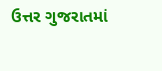ઉત્તર ગુજરાતમાં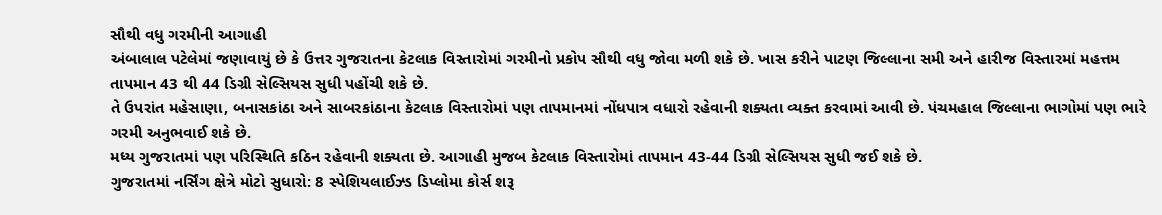સૌથી વધુ ગરમીની આગાહી
અંબાલાલ પટેલેમાં જણાવાયું છે કે ઉત્તર ગુજરાતના કેટલાક વિસ્તારોમાં ગરમીનો પ્રકોપ સૌથી વધુ જોવા મળી શકે છે. ખાસ કરીને પાટણ જિલ્લાના સમી અને હારીજ વિસ્તારમાં મહત્તમ તાપમાન 43 થી 44 ડિગ્રી સેલ્સિયસ સુધી પહોંચી શકે છે.
તે ઉપરાંત મહેસાણા, બનાસકાંઠા અને સાબરકાંઠાના કેટલાક વિસ્તારોમાં પણ તાપમાનમાં નોંધપાત્ર વધારો રહેવાની શક્યતા વ્યક્ત કરવામાં આવી છે. પંચમહાલ જિલ્લાના ભાગોમાં પણ ભારે ગરમી અનુભવાઈ શકે છે.
મધ્ય ગુજરાતમાં પણ પરિસ્થિતિ કઠિન રહેવાની શક્યતા છે. આગાહી મુજબ કેટલાક વિસ્તારોમાં તાપમાન 43-44 ડિગ્રી સેલ્સિયસ સુધી જઈ શકે છે.
ગુજરાતમાં નર્સિંગ ક્ષેત્રે મોટો સુધારો: 8 સ્પેશિયલાઈઝ્ડ ડિપ્લોમા કોર્સ શરૂ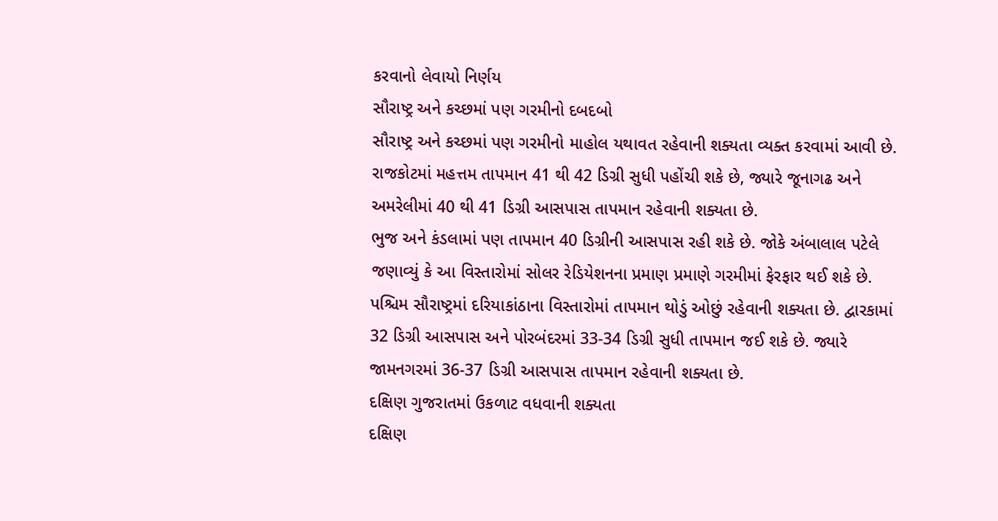કરવાનો લેવાયો નિર્ણય
સૌરાષ્ટ્ર અને કચ્છમાં પણ ગરમીનો દબદબો
સૌરાષ્ટ્ર અને કચ્છમાં પણ ગરમીનો માહોલ યથાવત રહેવાની શક્યતા વ્યક્ત કરવામાં આવી છે. રાજકોટમાં મહત્તમ તાપમાન 41 થી 42 ડિગ્રી સુધી પહોંચી શકે છે, જ્યારે જૂનાગઢ અને અમરેલીમાં 40 થી 41 ડિગ્રી આસપાસ તાપમાન રહેવાની શક્યતા છે.
ભુજ અને કંડલામાં પણ તાપમાન 40 ડિગ્રીની આસપાસ રહી શકે છે. જોકે અંબાલાલ પટેલે જણાવ્યું કે આ વિસ્તારોમાં સોલર રેડિયેશનના પ્રમાણ પ્રમાણે ગરમીમાં ફેરફાર થઈ શકે છે.
પશ્ચિમ સૌરાષ્ટ્રમાં દરિયાકાંઠાના વિસ્તારોમાં તાપમાન થોડું ઓછું રહેવાની શક્યતા છે. દ્વારકામાં 32 ડિગ્રી આસપાસ અને પોરબંદરમાં 33-34 ડિગ્રી સુધી તાપમાન જઈ શકે છે. જ્યારે જામનગરમાં 36-37 ડિગ્રી આસપાસ તાપમાન રહેવાની શક્યતા છે.
દક્ષિણ ગુજરાતમાં ઉકળાટ વધવાની શક્યતા
દક્ષિણ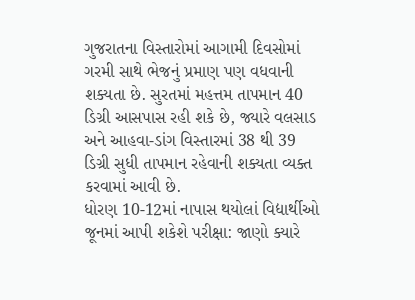ગુજરાતના વિસ્તારોમાં આગામી દિવસોમાં ગરમી સાથે ભેજનું પ્રમાણ પણ વધવાની શક્યતા છે. સુરતમાં મહત્તમ તાપમાન 40 ડિગ્રી આસપાસ રહી શકે છે, જ્યારે વલસાડ અને આહવા-ડાંગ વિસ્તારમાં 38 થી 39 ડિગ્રી સુધી તાપમાન રહેવાની શક્યતા વ્યક્ત કરવામાં આવી છે.
ધોરણ 10-12માં નાપાસ થયોલાં વિદ્યાર્થીઓ જૂનમાં આપી શકેશે પરીક્ષા: જાણો ક્યારે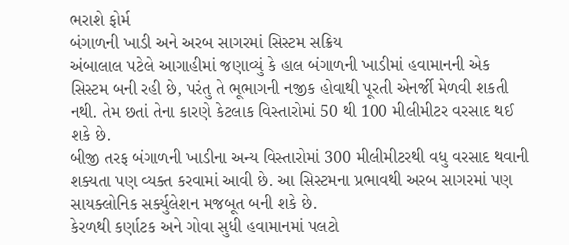ભરાશે ફોર્મ
બંગાળની ખાડી અને અરબ સાગરમાં સિસ્ટમ સક્રિય
અંબાલાલ પટેલે આગાહીમાં જણાવ્યું કે હાલ બંગાળની ખાડીમાં હવામાનની એક સિસ્ટમ બની રહી છે, પરંતુ તે ભૂભાગની નજીક હોવાથી પૂરતી એનર્જી મેળવી શકતી નથી. તેમ છતાં તેના કારણે કેટલાક વિસ્તારોમાં 50 થી 100 મીલીમીટર વરસાદ થઈ શકે છે.
બીજી તરફ બંગાળની ખાડીના અન્ય વિસ્તારોમાં 300 મીલીમીટરથી વધુ વરસાદ થવાની શક્યતા પણ વ્યક્ત કરવામાં આવી છે. આ સિસ્ટમના પ્રભાવથી અરબ સાગરમાં પણ સાયક્લોનિક સર્ક્યુલેશન મજબૂત બની શકે છે.
કેરળથી કર્ણાટક અને ગોવા સુધી હવામાનમાં પલટો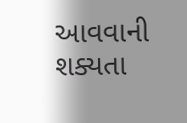આવવાની શક્યતા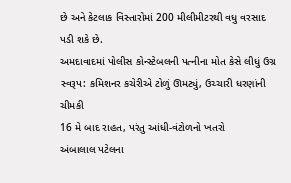છે અને કેટલાક વિસ્તારોમાં 200 મીલીમીટરથી વધુ વરસાદ પડી શકે છે.
અમદાવાદમાં પોલીસ કોન્સ્ટેબલની પત્નીના મોત કેસે લીધું ઉગ્ર સ્વરૂપ: કમિશનર કચેરીએ ટોળું ઊમટ્યું, ઉચ્ચારી ધરણાંની ચીમકી
16 મે બાદ રાહત, પરંતુ આંધી-વંટોળનો ખતરો
અંબાલાલ પટેલના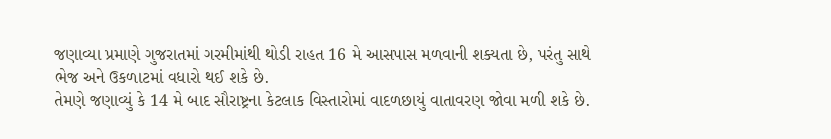જણાવ્યા પ્રમાણે ગુજરાતમાં ગરમીમાંથી થોડી રાહત 16 મે આસપાસ મળવાની શક્યતા છે, પરંતુ સાથે ભેજ અને ઉકળાટમાં વધારો થઈ શકે છે.
તેમણે જણાવ્યું કે 14 મે બાદ સૌરાષ્ટ્રના કેટલાક વિસ્તારોમાં વાદળછાયું વાતાવરણ જોવા મળી શકે છે.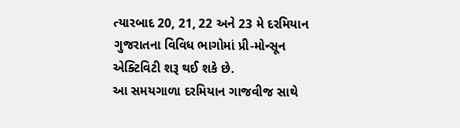ત્યારબાદ 20, 21, 22 અને 23 મે દરમિયાન ગુજરાતના વિવિધ ભાગોમાં પ્રી-મોન્સૂન એક્ટિવિટી શરૂ થઈ શકે છે.
આ સમયગાળા દરમિયાન ગાજવીજ સાથે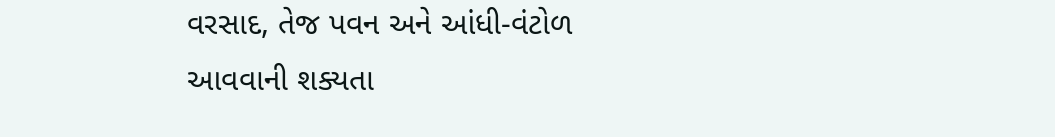વરસાદ, તેજ પવન અને આંધી-વંટોળ આવવાની શક્યતા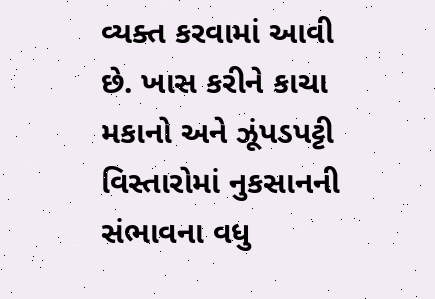વ્યક્ત કરવામાં આવી છે. ખાસ કરીને કાચા મકાનો અને ઝૂંપડપટ્ટી વિસ્તારોમાં નુકસાનની સંભાવના વધુ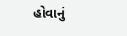હોવાનું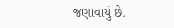જણાવાયું છે.